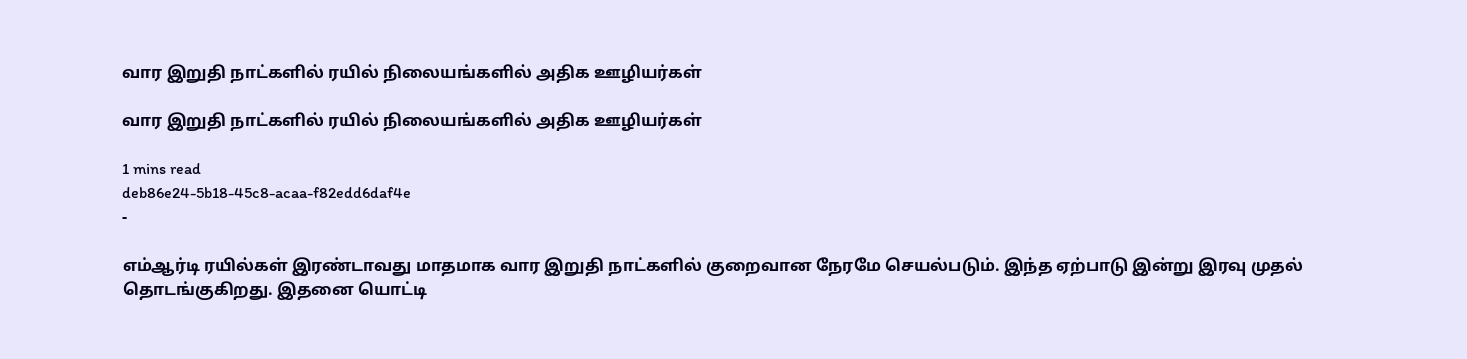வார இறுதி நாட்களில் ரயில் நிலையங்களில் அதிக ஊழியர்கள்

வார இறுதி நாட்களில் ரயில் நிலையங்களில் அதிக ஊழியர்கள்

1 mins read
deb86e24-5b18-45c8-acaa-f82edd6daf4e
-

எம்ஆர்டி ரயில்கள் இரண்டாவது மாதமாக வார இறுதி நாட்களில் குறைவான நேரமே செயல்படும். இந்த ஏற்பாடு இன்று இரவு முதல் தொடங்குகிறது. இதனை யொட்டி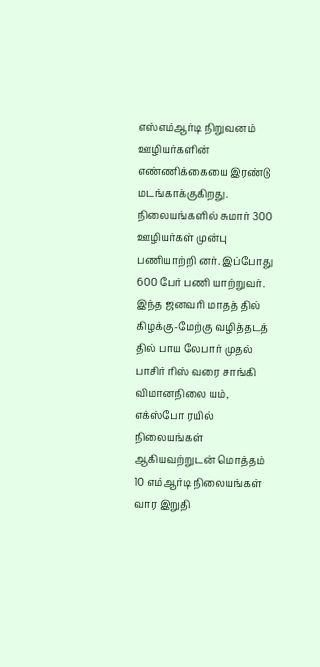எஸ்எம்ஆர்டி நிறுவனம் ஊழியர்களின் எண்ணிக்கையை இரண்டு மடங்காக்குகிறது. நிலையங்களில் சுமார் 300 ஊழியர்கள் முன்பு பணியாற்றி னர். இப்போது 600 பேர் பணி யாற்றுவர். இந்த ஜனவரி மாதத் தில் கிழக்கு-மேற்கு வழித்தடத் தில் பாய லேபார் முதல் பாசிர் ரிஸ் வரை சாங்கி விமானநிலை யம், எக்ஸ்போ ரயில் நிலையங்கள் ஆகியவற்றுடன் மொத்தம் 10 எம்ஆர்டி நிலையங்கள் வார இறுதி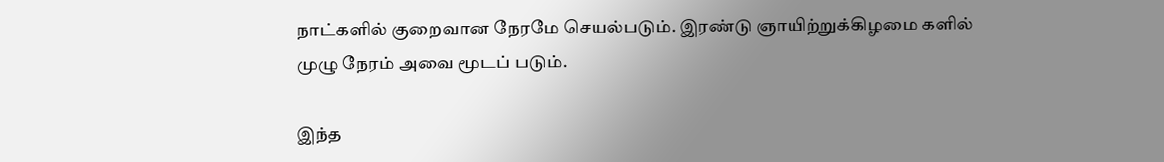நாட்களில் குறைவான நேரமே செயல்படும். இரண்டு ஞாயிற்றுக்கிழமை களில் முழு நேரம் அவை மூடப் படும்.

இந்த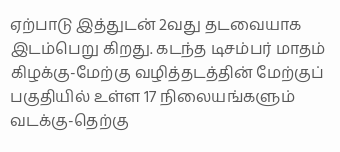ஏற்பாடு இத்துடன் 2வது தடவையாக இடம்பெறு கிறது. கடந்த டிசம்பர் மாதம் கிழக்கு-மேற்கு வழித்தடத்தின் மேற்குப் பகுதியில் உள்ள 17 நிலையங்களும் வடக்கு-தெற்கு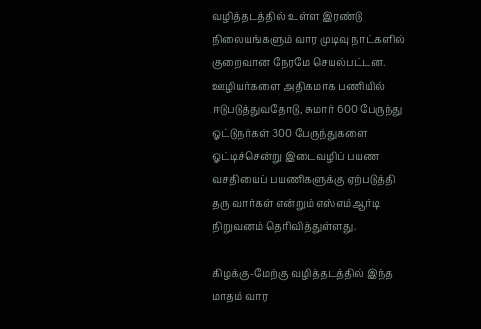வழித்தடத்தில் உள்ள இரண்டு நிலையங்களும் வார முடிவு நாட்களில் குறைவான நேரமே செயல்பட்டன. ஊழியர்களை அதிகமாக பணியில் ஈடுபடுத்துவதோடு, சுமார் 600 பேருந்து ஓட்டுநர்கள் 300 பேருந்துகளை ஓட்டிச்சென்று இடைவழிப் பயண வசதியைப் பயணிகளுக்கு ஏற்படுத்தி தரு வார்கள் என்றும் எஸ்எம்ஆர்டி நிறுவனம் தெரிவித்துள்ளது.

கிழக்கு-மேற்கு வழித்தடத்தில் இந்த மாதம் வார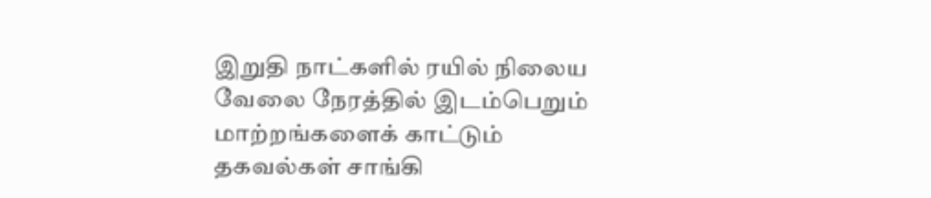இறுதி நாட்களில் ரயில் நிலைய வேலை நேரத்தில் இடம்பெறும் மாற்றங்களைக் காட்டும் தகவல்கள் சாங்கி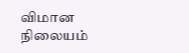விமான நிலையம்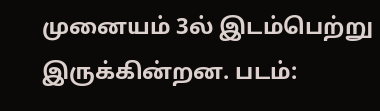முனையம் 3ல் இடம்பெற்று இருக்கின்றன. படம்: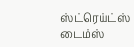ஸ்ட்ரெய்ட்ஸ் டைம்ஸ்